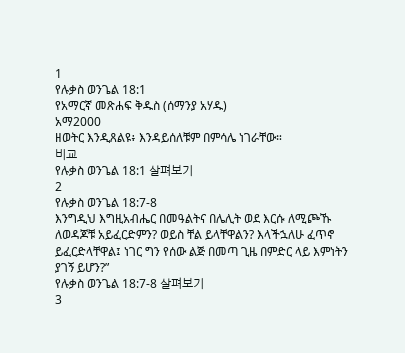1
የሉቃስ ወንጌል 18:1
የአማርኛ መጽሐፍ ቅዱስ (ሰማንያ አሃዱ)
አማ2000
ዘወትር እንዲጸልዩ፥ እንዳይሰለቹም በምሳሌ ነገራቸው።
비교
የሉቃስ ወንጌል 18:1 살펴보기
2
የሉቃስ ወንጌል 18:7-8
እንግዲህ እግዚአብሔር በመዓልትና በሌሊት ወደ እርሱ ለሚጮኹ ለወዳጆቹ አይፈርድምን? ወይስ ቸል ይላቸዋልን? እላችኋለሁ ፈጥኖ ይፈርድላቸዋል፤ ነገር ግን የሰው ልጅ በመጣ ጊዜ በምድር ላይ እምነትን ያገኝ ይሆን?”
የሉቃስ ወንጌል 18:7-8 살펴보기
3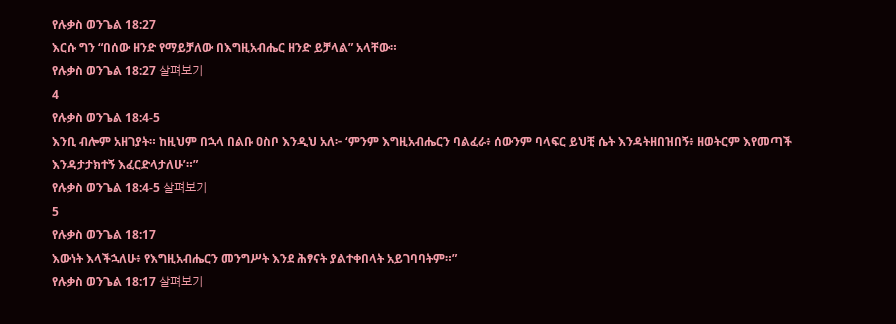የሉቃስ ወንጌል 18:27
እርሱ ግን “በሰው ዘንድ የማይቻለው በእግዚአብሔር ዘንድ ይቻላል” አላቸው።
የሉቃስ ወንጌል 18:27 살펴보기
4
የሉቃስ ወንጌል 18:4-5
እንቢ ብሎም አዘገያት። ከዚህም በኋላ በልቡ ዐስቦ እንዲህ አለ፦ ‘ምንም እግዚአብሔርን ባልፈራ፥ ሰውንም ባላፍር ይህቺ ሴት እንዳትዘበዝበኝ፥ ዘወትርም እየመጣች እንዳታታክተኝ እፈርድላታለሁ’።”
የሉቃስ ወንጌል 18:4-5 살펴보기
5
የሉቃስ ወንጌል 18:17
እውነት እላችኋለሁ፥ የእግዚአብሔርን መንግሥት እንደ ሕፃናት ያልተቀበላት አይገባባትም።”
የሉቃስ ወንጌል 18:17 살펴보기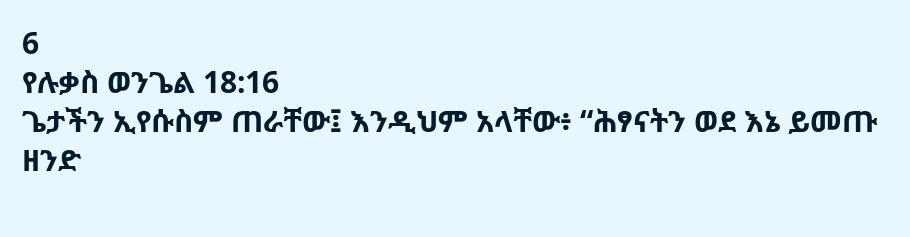6
የሉቃስ ወንጌል 18:16
ጌታችን ኢየሱስም ጠራቸው፤ እንዲህም አላቸው፥ “ሕፃናትን ወደ እኔ ይመጡ ዘንድ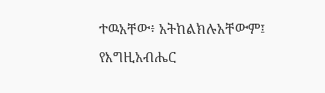ተዉአቸው፥ አትከልክሉአቸውም፤ የእግዚአብሔር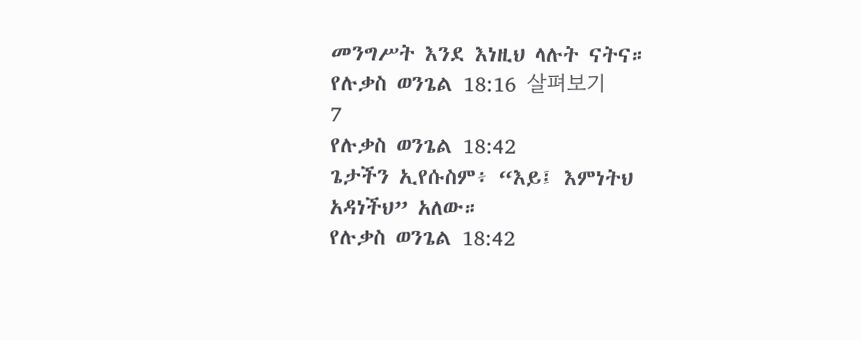መንግሥት እንደ እነዚህ ላሉት ናትና።
የሉቃስ ወንጌል 18:16 살펴보기
7
የሉቃስ ወንጌል 18:42
ጌታችን ኢየሱስም፥ “እይ፤ እምነትህ አዳነችህ” አለው።
የሉቃስ ወንጌል 18:42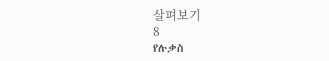살펴보기
8
የሉቃስ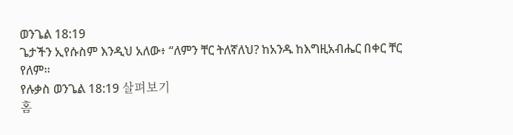ወንጌል 18:19
ጌታችን ኢየሱስም እንዲህ አለው፥ “ለምን ቸር ትለኛለህ? ከአንዱ ከእግዚአብሔር በቀር ቸር የለም።
የሉቃስ ወንጌል 18:19 살펴보기
홈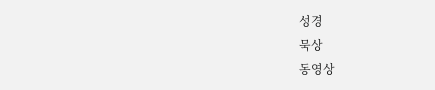성경
묵상
동영상